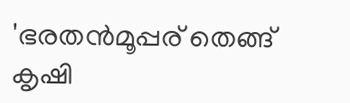'ഭരതൻമൂപ്പര് തെങ്ങ് കൃഷി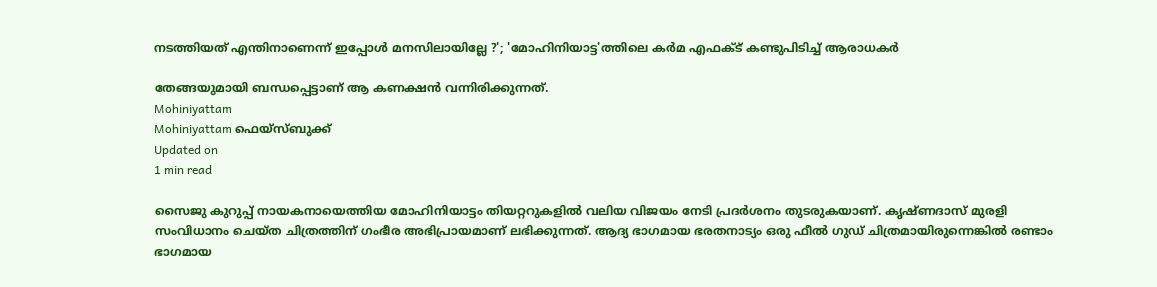നടത്തിയത് എന്തിനാണെന്ന് ഇപ്പോൾ മനസിലായില്ലേ ?'; 'മോഹിനിയാട്ട'ത്തിലെ കർമ എഫക്ട് കണ്ടുപിടിച്ച് ആരാധകർ

തേങ്ങയുമായി ബന്ധപ്പെട്ടാണ് ആ കണക്ഷൻ വന്നിരിക്കുന്നത്.
Mohiniyattam
Mohiniyattam ഫെയ്സ്ബുക്ക്
Updated on
1 min read

സൈജു കുറുപ്പ് നായകനായെത്തിയ മോഹിനിയാട്ടം തിയറ്ററുകളിൽ വലിയ വിജയം നേടി പ്രദർശനം തുടരുകയാണ്. കൃഷ്ണദാസ് മുരളി സംവിധാനം ചെയ്ത ചിത്രത്തിന് ഗംഭീര അഭിപ്രായമാണ് ലഭിക്കുന്നത്. ആദ്യ ഭാഗമായ ഭരതനാട്യം ഒരു ഫീൽ ഗുഡ് ചിത്രമായിരുന്നെങ്കിൽ രണ്ടാം ഭാഗമായ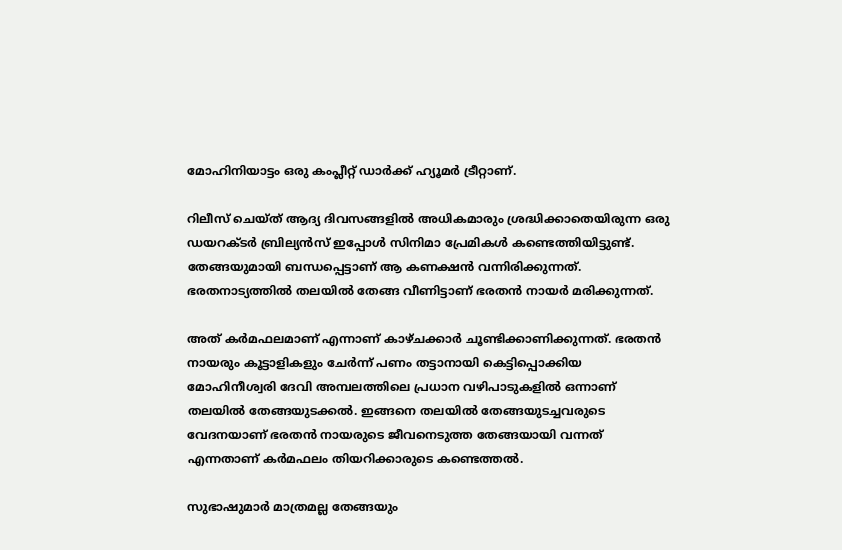മോഹിനിയാട്ടം ഒരു കംപ്ലീറ്റ് ഡാർക്ക് ഹ്യൂമർ ട്രീറ്റാണ്.

റിലീസ് ചെയ്ത് ആദ്യ ദിവസങ്ങളിൽ അധികമാരും ശ്രദ്ധിക്കാതെയിരുന്ന ഒരു ഡയറക്ടർ ബ്രില്യൻസ് ഇപ്പോൾ സിനിമാ പ്രേമികൾ കണ്ടെത്തിയിട്ടുണ്ട്. തേങ്ങയുമായി ബന്ധപ്പെട്ടാണ് ആ കണക്ഷൻ വന്നിരിക്കുന്നത്. ഭരതനാട്യത്തിൽ തലയിൽ തേങ്ങ വീണിട്ടാണ് ഭരതൻ നായർ മരിക്കുന്നത്.

അത് കർമഫലമാണ് എന്നാണ് കാഴ്ചക്കാർ ചൂണ്ടിക്കാണിക്കുന്നത്. ഭരതൻ നായരും കൂട്ടാളികളും ചേർന്ന് പണം തട്ടാനായി കെട്ടിപ്പൊക്കിയ മോഹിനീശ്വരി ദേവി അമ്പലത്തിലെ പ്രധാന വഴിപാടുകളിൽ ഒന്നാണ് തലയിൽ തേങ്ങയുടക്കൽ. ഇങ്ങനെ തലയിൽ തേങ്ങയുടച്ചവരുടെ വേദനയാണ് ഭരതൻ നായരുടെ ജീവനെടുത്ത തേങ്ങയായി വന്നത് എന്നതാണ് കർമഫലം തിയറിക്കാരുടെ കണ്ടെത്തൽ.

സുഭാഷുമാർ മാത്രമല്ല തേങ്ങയും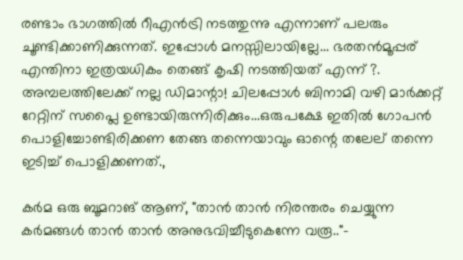രണ്ടാം ഭാഗത്തിൽ റീഎൻട്രി നടത്തുന്നു എന്നാണ് പലരും ചൂണ്ടിക്കാണിക്കുന്നത്. ഇപ്പോൾ മനസ്സിലായില്ലേ... ഭരതൻമൂപ്പര് എന്തിനാ ഇത്രയധികം തെങ്ങ് കൃഷി നടത്തിയത് എന്ന് ?. അമ്പലത്തിലേക്ക് നല്ല ഡിമാന്റാ! ചിലപ്പോൾ ബിനാമി വഴി മാർക്കറ്റ് റേറ്റിന് സപ്ലൈ ഉണ്ടായിരുന്നിരിക്കും...ഒരുപക്ഷേ ഇതിൽ ഗോപൻ പൊളിച്ചോണ്ടിരിക്കണ തേങ്ങ തന്നെയാവും ഓന്റെ തലേല് തന്നെ ഇടിച്ച് പൊളിക്കണത്.,

കർമ ഒരു ബൂമറാങ് ആണ്, "താൻ താൻ നിരന്തരം ചെയ്യുന്ന കർമങ്ങൾ താൻ താൻ അനുഭവിച്ചീടുകെന്നേ വരൂ.."-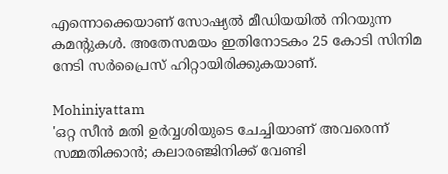എന്നൊക്കെയാണ് സോഷ്യൽ മീഡിയയിൽ നിറയുന്ന കമന്റുകൾ. അതേസമയം ഇതിനോടകം 25 കോടി സിനിമ നേടി സർപ്രൈസ് ഹിറ്റായിരിക്കുകയാണ്.

Mohiniyattam
'ഒറ്റ സീന്‍ മതി ഉര്‍വ്വശിയുടെ ചേച്ചിയാണ് അവരെന്ന് സമ്മതിക്കാന്‍; കലാരഞ്ജിനിക്ക് വേണ്ടി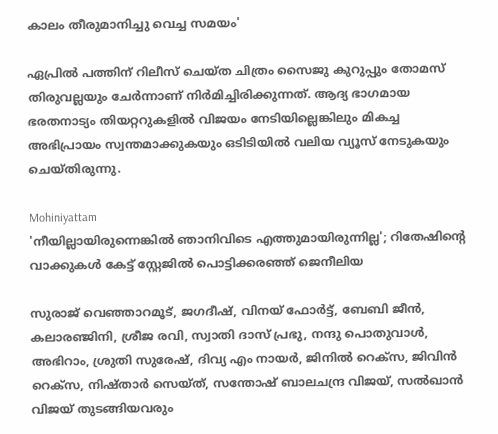കാലം തീരുമാനിച്ചു വെച്ച സമയം'

ഏപ്രിൽ പത്തിന് റിലീസ് ചെയ്ത ചിത്രം സൈജു കുറുപ്പും തോമസ് തിരുവല്ലയും ചേർന്നാണ് നിർമിച്ചിരിക്കുന്നത്. ആദ്യ ഭാഗമായ ഭരതനാട്യം തിയറ്ററുകളിൽ വിജയം നേടിയില്ലെങ്കിലും മികച്ച അഭിപ്രായം സ്വന്തമാക്കുകയും ഒടിടിയിൽ വലിയ വ്യൂസ് നേടുകയും ചെയ്തിരുന്നു.

Mohiniyattam
'നീയില്ലായിരുന്നെങ്കിൽ ഞാ‌നിവിടെ എത്തുമായിരുന്നില്ല'; റിതേഷിന്റെ വാക്കുകൾ കേട്ട് സ്റ്റേജിൽ പൊട്ടിക്കരഞ്ഞ് ജെനീലിയ

സുരാജ് വെഞ്ഞാറമൂട്, ജഗദീഷ്, വിനയ് ഫോർട്ട്, ബേബി ജീൻ, കലാരഞ്ജിനി, ശ്രീജ രവി, സ്വാതി ദാസ് പ്രഭു, നന്ദു പൊതുവാൾ, അഭിറാം, ശ്രുതി സുരേഷ്, ദിവ്യ എം നായർ, ജിനിൽ റെക്‌സ, ജിവിൻ റെക്‌സ, നിഷ്താർ സെയ്ത്, സന്തോഷ് ബാലചന്ദ്ര വിജയ്, സൽഖാൻ വിജയ് തുടങ്ങിയവരും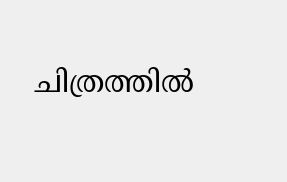ചിത്രത്തിൽ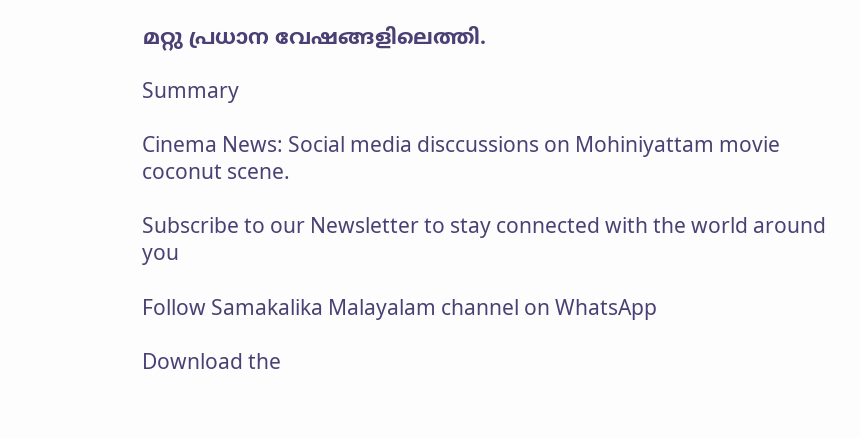മറ്റു പ്രധാന വേഷങ്ങളിലെത്തി.

Summary

Cinema News: Social media disccussions on Mohiniyattam movie coconut scene.

Subscribe to our Newsletter to stay connected with the world around you

Follow Samakalika Malayalam channel on WhatsApp

Download the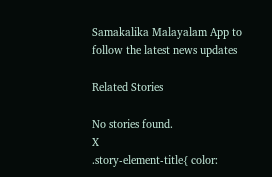Samakalika Malayalam App to follow the latest news updates

Related Stories

No stories found.
X
.story-element-title{ color: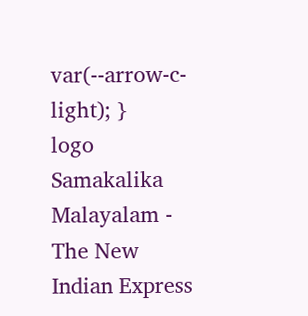var(--arrow-c-light); }
logo
Samakalika Malayalam - The New Indian Express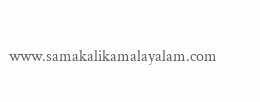www.samakalikamalayalam.com